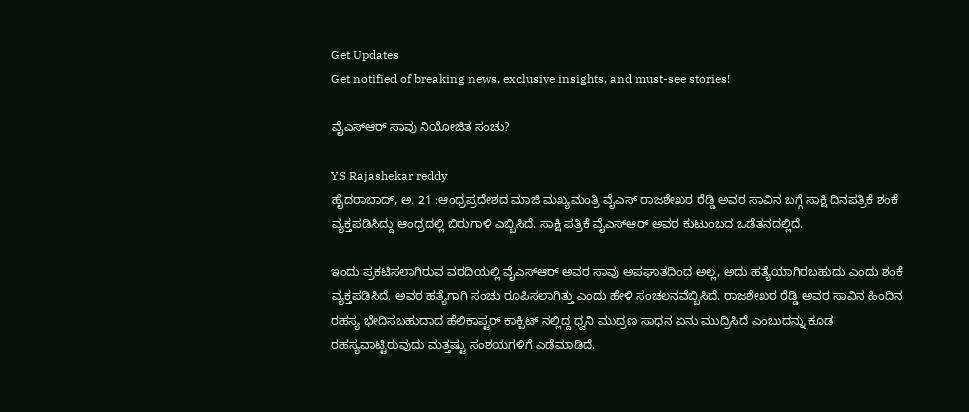Get Updates
Get notified of breaking news, exclusive insights, and must-see stories!

ವೈಎಸ್ಆರ್ ಸಾವು ನಿಯೋಜಿತ ಸಂಚು?

YS Rajashekar reddy
ಹೈದರಾಬಾದ್, ಅ. 21 :ಆಂಧ್ರಪ್ರದೇಶದ ಮಾಜಿ ಮಖ್ಯಮಂತ್ರಿ ವೈಎಸ್ ರಾಜಶೇಖರ ರೆಡ್ಡಿ ಅವರ ಸಾವಿನ ಬಗ್ಗೆ ಸಾಕ್ಷಿ ದಿನಪತ್ರಿಕೆ ಶಂಕೆ ವ್ಯಕ್ತಪಡಿಸಿದ್ದು ಆಂಧ್ರದಲ್ಲಿ ಬಿರುಗಾಳಿ ಎಬ್ಬಿಸಿದೆ. ಸಾಕ್ಷಿ ಪತ್ರಿಕೆ ವೈಎಸ್ಆರ್ ಅವರ ಕುಟುಂಬದ ಒಡೆತನದಲ್ಲಿದೆ.

ಇಂದು ಪ್ರಕಟಿಸಲಾಗಿರುವ ವರದಿಯಲ್ಲಿ ವೈಎಸ್ಆರ್ ಅವರ ಸಾವು ಅಪಘಾತದಿಂದ ಅಲ್ಲ, ಅದು ಹತ್ಯೆಯಾಗಿರಬಹುದು ಎಂದು ಶಂಕೆ ವ್ಯಕ್ತಪಡಿಸಿದೆ. ಅವರ ಹತ್ಯೆಗಾಗಿ ಸಂಚು ರೂಪಿಸಲಾಗಿತ್ತು ಎಂದು ಹೇಳಿ ಸಂಚಲನವೆಬ್ಬಿಸಿದೆ. ರಾಜಶೇಖರ ರೆಡ್ಡಿ ಅವರ ಸಾವಿನ ಹಿಂದಿನ ರಹಸ್ಯ ಭೇದಿಸಬಹುದಾದ ಹೆಲಿಕಾಪ್ಟರ್ ಕಾಕ್ಪಿಟ್ ನಲ್ಲಿದ್ದ ಧ್ವನಿ ಮುದ್ರಣ ಸಾಧನ ಏನು ಮುದ್ರಿಸಿದೆ ಎಂಬುದನ್ನು ಕೂಡ ರಹಸ್ಯವಾಟ್ಟಿರುವುದು ಮತ್ತಷ್ಟು ಸಂಶಯಗಳಿಗೆ ಎಡೆಮಾಡಿದೆ.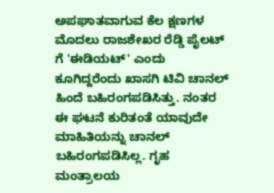ಅಪಘಾತವಾಗುವ ಕೆಲ ಕ್ಷಣಗಳ ಮೊದಲು ರಾಜಶೇಖರ ರೆಡ್ಡಿ ಪೈಲಟ್ ಗೆ 'ಈಡಿಯಟ್' ಎಂದು ಕೂಗಿದ್ದರೆಂದು ಖಾಸಗಿ ಟಿವಿ ಚಾನಲ್ ಹಿಂದೆ ಬಹಿರಂಗಪಡಿಸಿತ್ತು. ನಂತರ ಈ ಘಟನೆ ಕುರಿತಂತೆ ಯಾವುದೇ ಮಾಹಿತಿಯನ್ನು ಚಾನಲ್ ಬಹಿರಂಗಪಡಿಸಿಲ್ಲ. ಗೃಹ ಮಂತ್ರಾಲಯ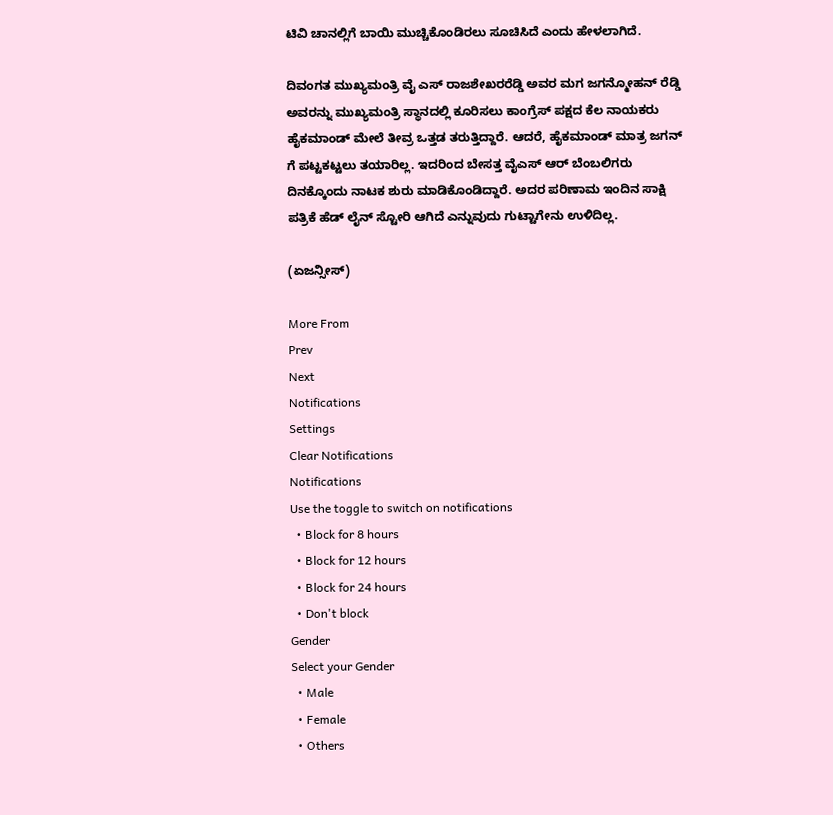ಟಿವಿ ಚಾನಲ್ಲಿಗೆ ಬಾಯಿ ಮುಚ್ಚಿಕೊಂಡಿರಲು ಸೂಚಿಸಿದೆ ಎಂದು ಹೇಳಲಾಗಿದೆ.

ದಿವಂಗತ ಮುಖ್ಯಮಂತ್ರಿ ವೈ ಎಸ್ ರಾಜಶೇಖರರೆಡ್ಡಿ ಅವರ ಮಗ ಜಗನ್ಮೋಹನ್ ರೆಡ್ಡಿ ಅವರನ್ನು ಮುಖ್ಯಮಂತ್ರಿ ಸ್ಥಾನದಲ್ಲಿ ಕೂರಿಸಲು ಕಾಂಗ್ರೆಸ್ ಪಕ್ಷದ ಕೆಲ ನಾಯಕರು ಹೈಕಮಾಂಡ್ ಮೇಲೆ ತೀವ್ರ ಒತ್ತಡ ತರುತ್ತಿದ್ದಾರೆ. ಆದರೆ, ಹೈಕಮಾಂಡ್ ಮಾತ್ರ ಜಗನ್ ಗೆ ಪಟ್ಟಕಟ್ಟಲು ತಯಾರಿಲ್ಲ. ಇದರಿಂದ ಬೇಸತ್ತ ವೈಎಸ್ ಆರ್ ಬೆಂಬಲಿಗರು ದಿನಕ್ಕೊಂದು ನಾಟಕ ಶುರು ಮಾಡಿಕೊಂಡಿದ್ದಾರೆ. ಅದರ ಪರಿಣಾಮ ಇಂದಿನ ಸಾಕ್ಷಿ ಪತ್ರಿಕೆ ಹೆಡ್ ಲೈನ್ ಸ್ಟೋರಿ ಆಗಿದೆ ಎನ್ನುವುದು ಗುಟ್ಟಾಗೇನು ಉಳಿದಿಲ್ಲ.

(ಏಜನ್ಸೀಸ್)

More From
Prev
Next
Notifications
Settings
Clear Notifications
Notifications
Use the toggle to switch on notifications
  • Block for 8 hours
  • Block for 12 hours
  • Block for 24 hours
  • Don't block
Gender
Select your Gender
  • Male
  • Female
  • Others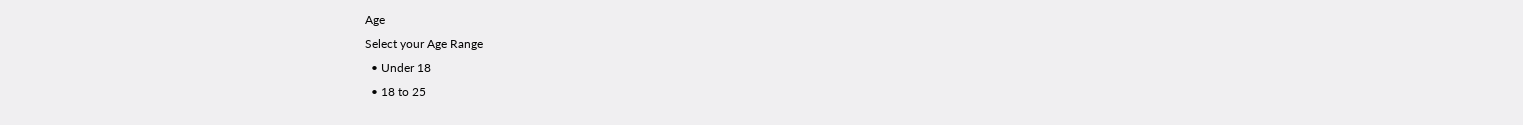Age
Select your Age Range
  • Under 18
  • 18 to 25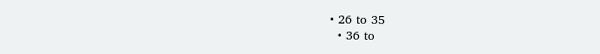• 26 to 35
  • 36 to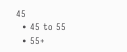45
  • 45 to 55
  • 55+